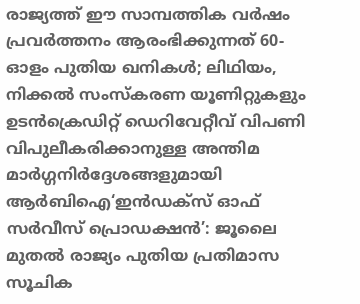രാജ്യത്ത് ഈ സാമ്പത്തിക വർഷം പ്രവർത്തനം ആരംഭിക്കുന്നത് 60-ഓളം പുതിയ ഖനികൾ; ലിഥിയം, നിക്കൽ സംസ്‌കരണ യൂണിറ്റുകളും ഉടൻക്രെഡിറ്റ് ഡെറിവേറ്റീവ് വിപണി വിപുലീകരിക്കാനുള്ള അന്തിമ മാർഗ്ഗനിർദ്ദേശങ്ങളുമായി ആർബിഐ‘ഇൻഡക്സ് ഓഫ് സർവീസ് പ്രൊഡക്ഷൻ’: ജൂലൈ മുതൽ രാജ്യം പുതിയ പ്രതിമാസ സൂചിക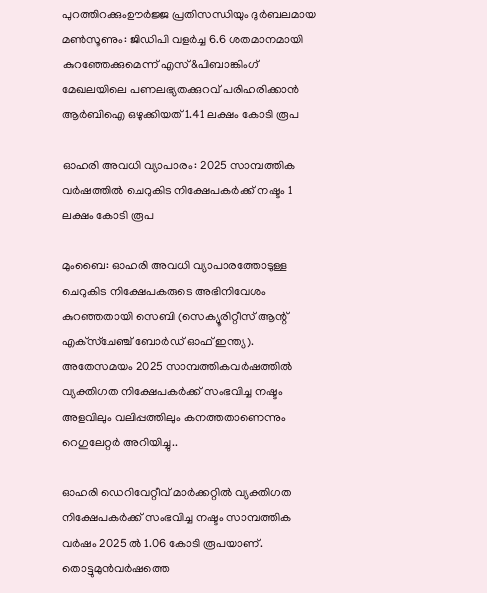പുറത്തിറക്കുംഊർജ്ജ പ്രതിസന്ധിയും ദുർബലമായ മൺസൂണും: ജിഡിപി വളർച്ച 6.6 ശതമാനമായി കുറഞ്ഞേക്കുമെന്ന് എസ്&പിബാങ്കിംഗ് മേഖലയിലെ പണലഭ്യതക്കുറവ് പരിഹരിക്കാൻ ആർബിഐ ഒഴുക്കിയത് 1.41 ലക്ഷം കോടി രൂപ

ഓഹരി അവധി വ്യാപാരം: 2025 സാമ്പത്തിക വര്‍ഷത്തില്‍ ചെറുകിട നിക്ഷേപകര്‍ക്ക് നഷ്ടം 1 ലക്ഷം കോടി രൂപ

മുംബൈ: ഓഹരി അവധി വ്യാപാരത്തോടുള്ള ചെറുകിട നിക്ഷേപകരുടെ അഭിനിവേശം കുറഞ്ഞതായി സെബി (സെക്യൂരിറ്റീസ് ആന്റ് എക്‌സ്‌ചേഞ്ച് ബോര്‍ഡ് ഓഫ് ഇന്ത്യ). അതേസമയം 2025 സാമ്പത്തികവര്‍ഷത്തില്‍ വ്യക്തിഗത നിക്ഷേപകര്‍ക്ക് സംഭവിച്ച നഷ്ടം അളവിലും വലിപ്പത്തിലും കനത്തതാണെന്നും റെഗുലേറ്റര്‍ അറിയിച്ചു..

ഓഹരി ഡെറിവേറ്റീവ് മാര്‍ക്കറ്റില്‍ വ്യക്തിഗത നിക്ഷേപകര്‍ക്ക് സംഭവിച്ച നഷ്ടം സാമ്പത്തിക വര്‍ഷം 2025 ല്‍ 1.06 കോടി രൂപയാണ്. തൊട്ടുമുന്‍വര്‍ഷത്തെ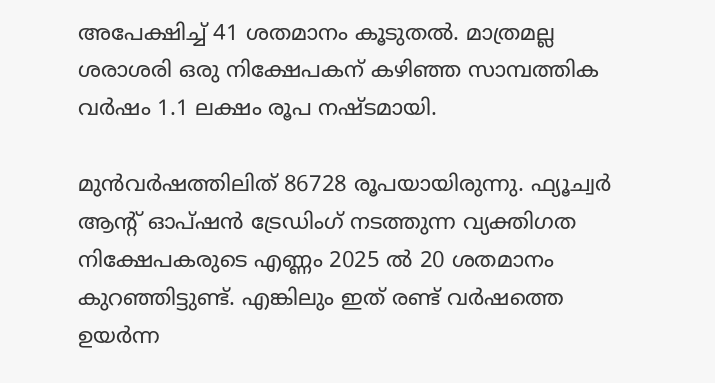അപേക്ഷിച്ച് 41 ശതമാനം കൂടുതല്‍. മാത്രമല്ല ശരാശരി ഒരു നിക്ഷേപകന് കഴിഞ്ഞ സാമ്പത്തിക വര്‍ഷം 1.1 ലക്ഷം രൂപ നഷ്ടമായി.

മുന്‍വര്‍ഷത്തിലിത് 86728 രൂപയായിരുന്നു. ഫ്യൂച്വര്‍ ആന്റ് ഓപ്ഷന്‍ ട്രേഡിംഗ് നടത്തുന്ന വ്യക്തിഗത നിക്ഷേപകരുടെ എണ്ണം 2025 ല്‍ 20 ശതമാനം കുറഞ്ഞിട്ടുണ്ട്. എങ്കിലും ഇത് രണ്ട് വര്‍ഷത്തെ ഉയര്‍ന്ന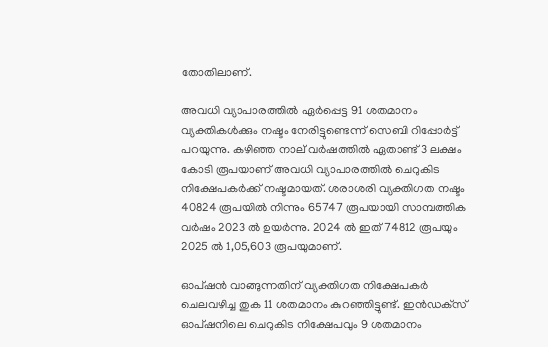തോതിലാണ്.

അവധി വ്യാപാരത്തില്‍ ഏര്‍പ്പെട്ട 91 ശതമാനം വ്യക്തികള്‍ക്കും നഷ്ടം നേരിട്ടുണ്ടെന്ന് സെബി റിപ്പോര്‍ട്ട് പറയുന്നു. കഴിഞ്ഞ നാല് വര്‍ഷത്തില്‍ ഏതാണ്ട് 3 ലക്ഷം കോടി രൂപയാണ് അവധി വ്യാപാരത്തില്‍ ചെറുകിട നിക്ഷേപകര്‍ക്ക് നഷ്ടമായത്. ശരാശരി വ്യക്തിഗത നഷ്ടം 40824 രൂപയില്‍ നിന്നും 65747 രൂപയായി സാമ്പത്തിക വര്‍ഷം 2023 ല്‍ ഉയര്‍ന്നു. 2024 ല്‍ ഇത് 74812 രൂപയും 2025 ല്‍ 1,05,603 രൂപയുമാണ്.

ഓപ്ഷന്‍ വാങ്ങുന്നതിന് വ്യക്തിഗത നിക്ഷേപകര്‍ ചെലവഴിച്ച തുക 11 ശതമാനം കുറഞ്ഞിട്ടുണ്ട്. ഇന്‍ഡക്‌സ് ഓപ്ഷനിലെ ചെറുകിട നിക്ഷേപവും 9 ശതമാനം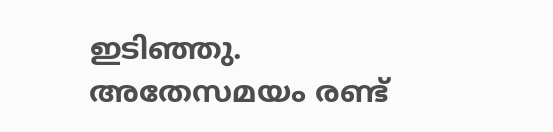ഇടിഞ്ഞു. അതേസമയം രണ്ട്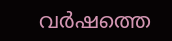വര്‍ഷത്തെ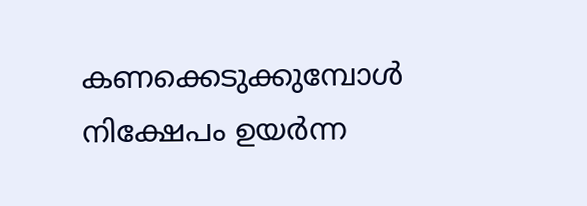കണക്കെടുക്കുമ്പോള്‍ നിക്ഷേപം ഉയര്‍ന്ന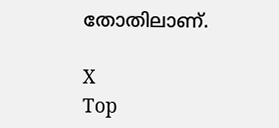തോതിലാണ്.

X
Top